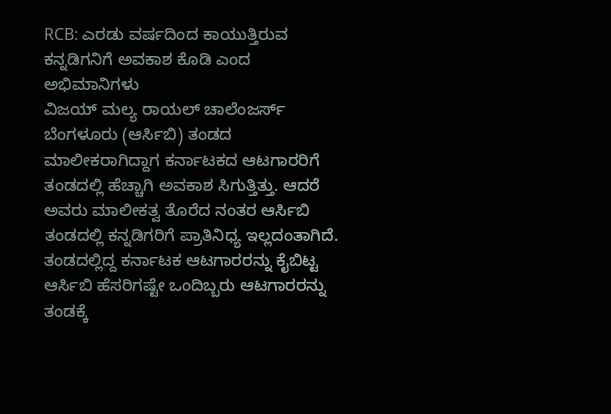RCB: ಎರಡು ವರ್ಷದಿಂದ ಕಾಯುತ್ತಿರುವ ಕನ್ನಡಿಗನಿಗೆ ಅವಕಾಶ ಕೊಡಿ ಎಂದ ಅಭಿಮಾನಿಗಳು
ವಿಜಯ್ ಮಲ್ಯ ರಾಯಲ್ ಚಾಲೆಂಜರ್ಸ್ ಬೆಂಗಳೂರು (ಆರ್ಸಿಬಿ) ತಂಡದ ಮಾಲೀಕರಾಗಿದ್ದಾಗ ಕರ್ನಾಟಕದ ಆಟಗಾರರಿಗೆ ತಂಡದಲ್ಲಿ ಹೆಚ್ಚಾಗಿ ಅವಕಾಶ ಸಿಗುತ್ತಿತ್ತು. ಆದರೆ ಅವರು ಮಾಲೀಕತ್ವ ತೊರೆದ ನಂತರ ಆರ್ಸಿಬಿ ತಂಡದಲ್ಲಿ ಕನ್ನಡಿಗರಿಗೆ ಪ್ರಾತಿನಿಧ್ಯ ಇಲ್ಲದಂತಾಗಿದೆ.
ತಂಡದಲ್ಲಿದ್ದ ಕರ್ನಾಟಕ ಆಟಗಾರರನ್ನು ಕೈಬಿಟ್ಟ ಆರ್ಸಿಬಿ ಹೆಸರಿಗಷ್ಟೇ ಒಂದಿಬ್ಬರು ಆಟಗಾರರನ್ನು ತಂಡಕ್ಕೆ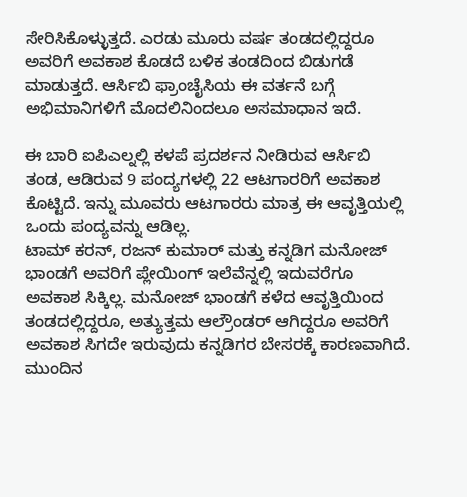ಸೇರಿಸಿಕೊಳ್ಳುತ್ತದೆ. ಎರಡು ಮೂರು ವರ್ಷ ತಂಡದಲ್ಲಿದ್ದರೂ ಅವರಿಗೆ ಅವಕಾಶ ಕೊಡದೆ ಬಳಿಕ ತಂಡದಿಂದ ಬಿಡುಗಡೆ ಮಾಡುತ್ತದೆ. ಆರ್ಸಿಬಿ ಫ್ರಾಂಚೈಸಿಯ ಈ ವರ್ತನೆ ಬಗ್ಗೆ ಅಭಿಮಾನಿಗಳಿಗೆ ಮೊದಲಿನಿಂದಲೂ ಅಸಮಾಧಾನ ಇದೆ.

ಈ ಬಾರಿ ಐಪಿಎಲ್ನಲ್ಲಿ ಕಳಪೆ ಪ್ರದರ್ಶನ ನೀಡಿರುವ ಆರ್ಸಿಬಿ ತಂಡ, ಆಡಿರುವ 9 ಪಂದ್ಯಗಳಲ್ಲಿ 22 ಆಟಗಾರರಿಗೆ ಅವಕಾಶ ಕೊಟ್ಟಿದೆ. ಇನ್ನು ಮೂವರು ಆಟಗಾರರು ಮಾತ್ರ ಈ ಆವೃತ್ತಿಯಲ್ಲಿ ಒಂದು ಪಂದ್ಯವನ್ನು ಆಡಿಲ್ಲ.
ಟಾಮ್ ಕರನ್, ರಜನ್ ಕುಮಾರ್ ಮತ್ತು ಕನ್ನಡಿಗ ಮನೋಜ್ ಭಾಂಡಗೆ ಅವರಿಗೆ ಪ್ಲೇಯಿಂಗ್ ಇಲೆವೆನ್ನಲ್ಲಿ ಇದುವರೆಗೂ ಅವಕಾಶ ಸಿಕ್ಕಿಲ್ಲ. ಮನೋಜ್ ಭಾಂಡಗೆ ಕಳೆದ ಆವೃತ್ತಿಯಿಂದ ತಂಡದಲ್ಲಿದ್ದರೂ, ಅತ್ಯುತ್ತಮ ಆಲ್ರೌಂಡರ್ ಆಗಿದ್ದರೂ ಅವರಿಗೆ ಅವಕಾಶ ಸಿಗದೇ ಇರುವುದು ಕನ್ನಡಿಗರ ಬೇಸರಕ್ಕೆ ಕಾರಣವಾಗಿದೆ.
ಮುಂದಿನ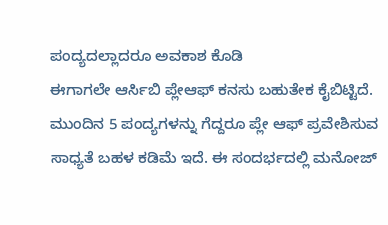ಪಂದ್ಯದಲ್ಲಾದರೂ ಅವಕಾಶ ಕೊಡಿ
ಈಗಾಗಲೇ ಆರ್ಸಿಬಿ ಪ್ಲೇಆಫ್ ಕನಸು ಬಹುತೇಕ ಕೈಬಿಟ್ಟಿದೆ. ಮುಂದಿನ 5 ಪಂದ್ಯಗಳನ್ನು ಗೆದ್ದರೂ ಪ್ಲೇ ಆಫ್ ಪ್ರವೇಶಿಸುವ ಸಾಧ್ಯತೆ ಬಹಳ ಕಡಿಮೆ ಇದೆ. ಈ ಸಂದರ್ಭದಲ್ಲಿ ಮನೋಜ್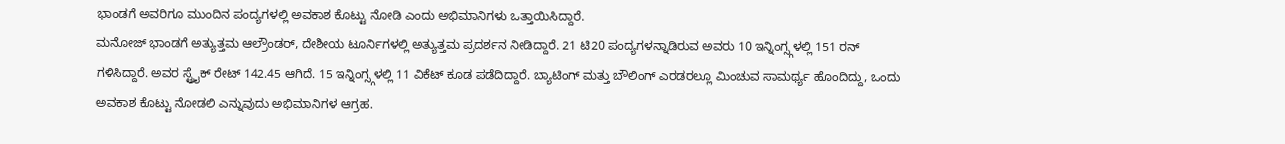ಭಾಂಡಗೆ ಅವರಿಗೂ ಮುಂದಿನ ಪಂದ್ಯಗಳಲ್ಲಿ ಅವಕಾಶ ಕೊಟ್ಟು ನೋಡಿ ಎಂದು ಅಭಿಮಾನಿಗಳು ಒತ್ತಾಯಿಸಿದ್ದಾರೆ.
ಮನೋಜ್ ಭಾಂಡಗೆ ಅತ್ಯುತ್ತಮ ಆಲ್ರೌಂಡರ್, ದೇಶೀಯ ಟೂರ್ನಿಗಳಲ್ಲಿ ಅತ್ಯುತ್ತಮ ಪ್ರದರ್ಶನ ನೀಡಿದ್ದಾರೆ. 21 ಟಿ20 ಪಂದ್ಯಗಳನ್ನಾಡಿರುವ ಅವರು 10 ಇನ್ನಿಂಗ್ಸ್ಗಳಲ್ಲಿ 151 ರನ್ ಗಳಿಸಿದ್ದಾರೆ. ಅವರ ಸ್ಟ್ರೈಕ್ ರೇಟ್ 142.45 ಆಗಿದೆ. 15 ಇನ್ನಿಂಗ್ಸ್ಗಳಲ್ಲಿ 11 ವಿಕೆಟ್ ಕೂಡ ಪಡೆದಿದ್ದಾರೆ. ಬ್ಯಾಟಿಂಗ್ ಮತ್ತು ಬೌಲಿಂಗ್ ಎರಡರಲ್ಲೂ ಮಿಂಚುವ ಸಾಮರ್ಥ್ಯ ಹೊಂದಿದ್ದು, ಒಂದು ಅವಕಾಶ ಕೊಟ್ಟು ನೋಡಲಿ ಎನ್ನುವುದು ಅಭಿಮಾನಿಗಳ ಆಗ್ರಹ.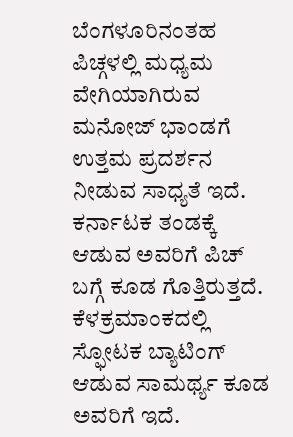ಬೆಂಗಳೂರಿನಂತಹ ಪಿಚ್ಗಳಲ್ಲಿ ಮಧ್ಯಮ ವೇಗಿಯಾಗಿರುವ ಮನೋಜ್ ಭಾಂಡಗೆ ಉತ್ತಮ ಪ್ರದರ್ಶನ ನೀಡುವ ಸಾಧ್ಯತೆ ಇದೆ. ಕರ್ನಾಟಕ ತಂಡಕ್ಕೆ ಆಡುವ ಅವರಿಗೆ ಪಿಚ್ ಬಗ್ಗೆ ಕೂಡ ಗೊತ್ತಿರುತ್ತದೆ. ಕೆಳಕ್ರಮಾಂಕದಲ್ಲಿ ಸ್ಫೋಟಕ ಬ್ಯಾಟಿಂಗ್ ಆಡುವ ಸಾಮರ್ಥ್ಯ ಕೂಡ ಅವರಿಗೆ ಇದೆ.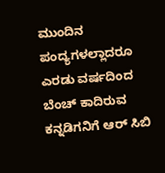ಮುಂದಿನ ಪಂದ್ಯಗಳಲ್ಲಾದರೂ ಎರಡು ವರ್ಷದಿಂದ ಬೆಂಚ್ ಕಾದಿರುವ ಕನ್ನಡಿಗನಿಗೆ ಆರ್ ಸಿಬಿ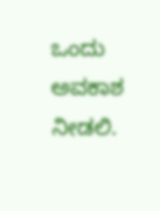ಒಂದು ಅವಕಾಶ ನೀಡಲಿ.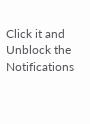Click it and Unblock the Notifications